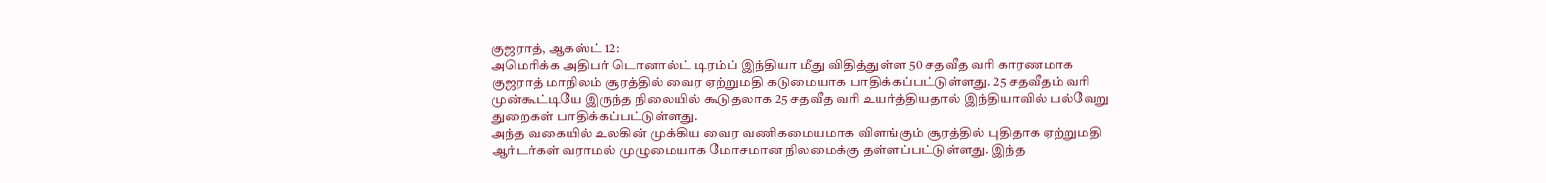குஜராத், ஆகஸ்ட் 12:
அமெரிக்க அதிபர் டொனால்ட் டிரம்ப் இந்தியா மீது விதித்துள்ள 50 சதவீத வரி காரணமாக குஜராத் மாநிலம் சூரத்தில் வைர ஏற்றுமதி கடுமையாக பாதிக்கப்பட்டுள்ளது. 25 சதவீதம் வரி முன்கூட்டியே இருந்த நிலையில் கூடுதலாக 25 சதவீத வரி உயர்த்தியதால் இந்தியாவில் பல்வேறு துறைகள் பாதிக்கப்பட்டுள்ளது.
அந்த வகையில் உலகின் முக்கிய வைர வணிகமையமாக விளங்கும் சூரத்தில் புதிதாக ஏற்றுமதி ஆர்டர்கள் வராமல் முழுமையாக மோசமான நிலமைக்கு தள்ளப்பட்டுள்ளது. இந்த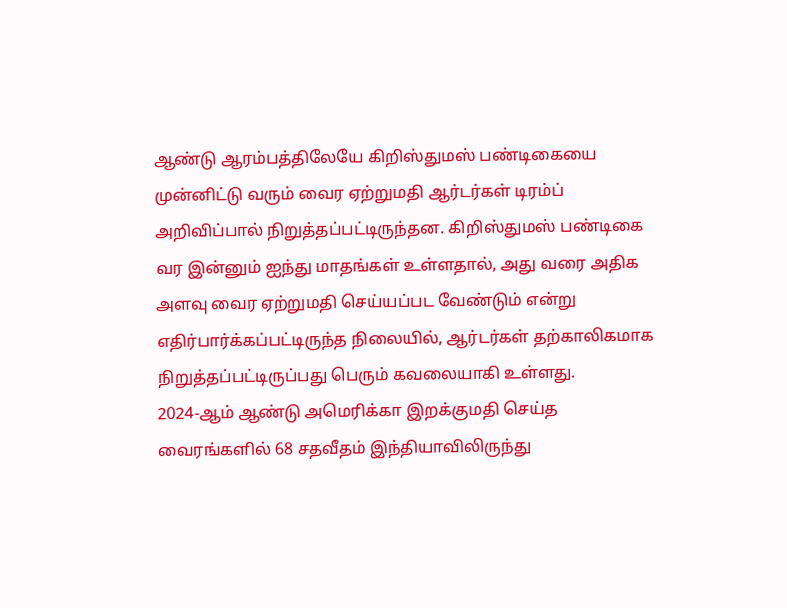ஆண்டு ஆரம்பத்திலேயே கிறிஸ்துமஸ் பண்டிகையை முன்னிட்டு வரும் வைர ஏற்றுமதி ஆர்டர்கள் டிரம்ப் அறிவிப்பால் நிறுத்தப்பட்டிருந்தன. கிறிஸ்துமஸ் பண்டிகை வர இன்னும் ஐந்து மாதங்கள் உள்ளதால், அது வரை அதிக அளவு வைர ஏற்றுமதி செய்யப்பட வேண்டும் என்று எதிர்பார்க்கப்பட்டிருந்த நிலையில், ஆர்டர்கள் தற்காலிகமாக நிறுத்தப்பட்டிருப்பது பெரும் கவலையாகி உள்ளது.
2024-ஆம் ஆண்டு அமெரிக்கா இறக்குமதி செய்த வைரங்களில் 68 சதவீதம் இந்தியாவிலிருந்து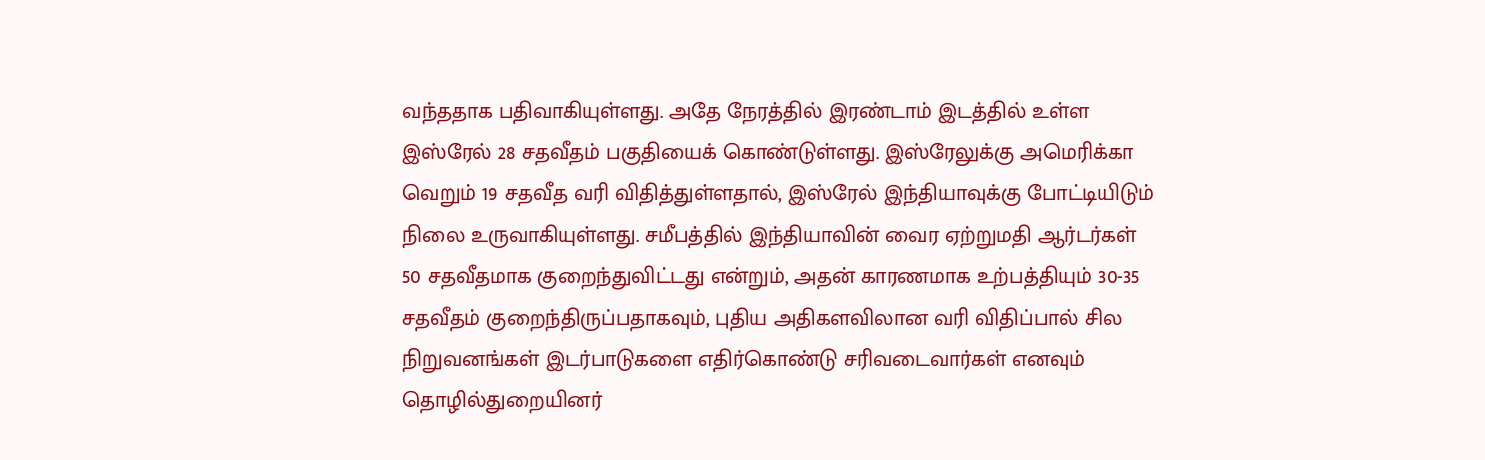வந்ததாக பதிவாகியுள்ளது. அதே நேரத்தில் இரண்டாம் இடத்தில் உள்ள இஸ்ரேல் 28 சதவீதம் பகுதியைக் கொண்டுள்ளது. இஸ்ரேலுக்கு அமெரிக்கா வெறும் 19 சதவீத வரி விதித்துள்ளதால், இஸ்ரேல் இந்தியாவுக்கு போட்டியிடும் நிலை உருவாகியுள்ளது. சமீபத்தில் இந்தியாவின் வைர ஏற்றுமதி ஆர்டர்கள் 50 சதவீதமாக குறைந்துவிட்டது என்றும், அதன் காரணமாக உற்பத்தியும் 30-35 சதவீதம் குறைந்திருப்பதாகவும், புதிய அதிகளவிலான வரி விதிப்பால் சில நிறுவனங்கள் இடர்பாடுகளை எதிர்கொண்டு சரிவடைவார்கள் எனவும் தொழில்துறையினர்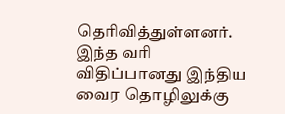தெரிவித்துள்ளனர்.
இந்த வரி விதிப்பானது இந்திய வைர தொழிலுக்கு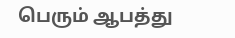பெரும் ஆபத்து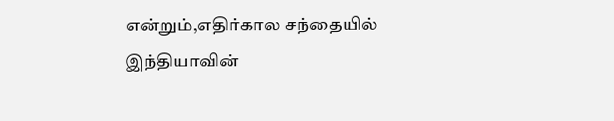என்றும்,எதிர்கால சந்தையில் இந்தியாவின்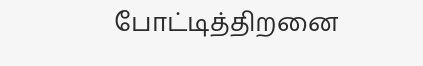போட்டித்திறனை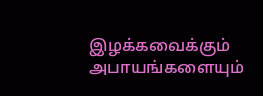இழக்கவைக்கும் அபாயங்களையும்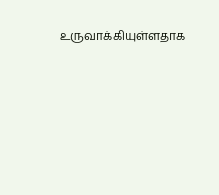உருவாக்கியுள்ளதாக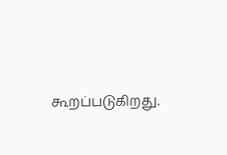கூறப்படுகிறது.